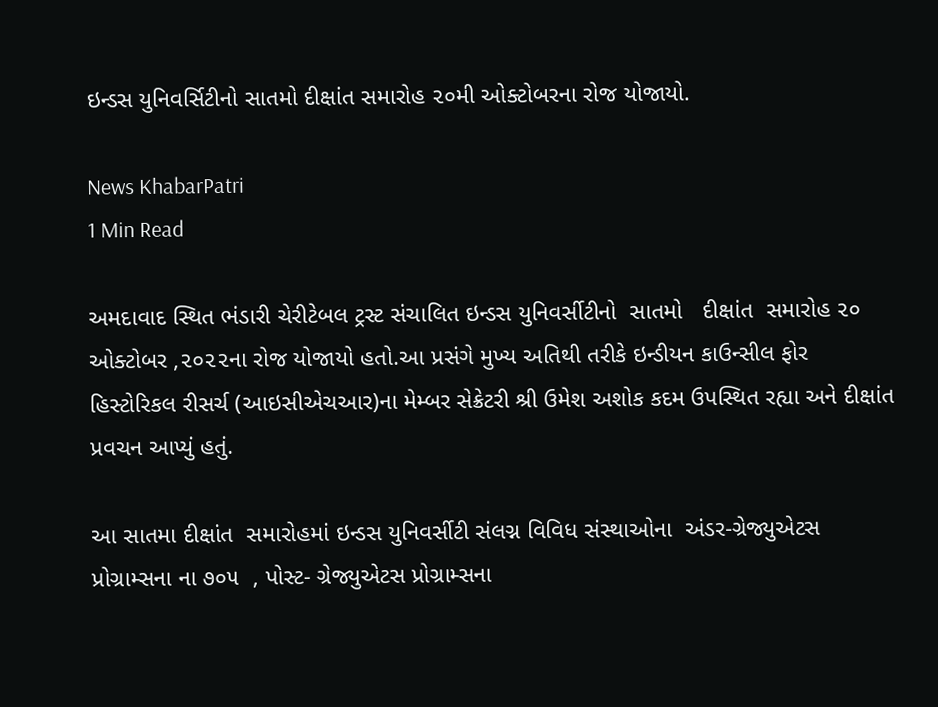ઇન્ડસ યુનિવર્સિટીનો સાતમો દીક્ષાંત સમારોહ ૨૦મી ઓક્ટોબરના રોજ યોજાયો.

News KhabarPatri
1 Min Read

અમદાવાદ સ્થિત ભંડારી ચેરીટેબલ ટ્રસ્ટ સંચાલિત ઇન્ડસ યુનિવર્સીટીનો  સાતમો   દીક્ષાંત  સમારોહ ૨૦ ઓક્ટોબર ,૨૦૨૨ના રોજ યોજાયો હતો.આ પ્રસંગે મુખ્ય અતિથી તરીકે ઇન્ડીયન કાઉન્સીલ ફોર  હિસ્ટોરિકલ રીસર્ચ (આઇસીએચઆર)ના મેમ્બર સેક્રેટરી શ્રી ઉમેશ અશોક કદમ ઉપસ્થિત રહ્યા અને દીક્ષાંત પ્રવચન આપ્યું હતું.

આ સાતમા દીક્ષાંત  સમારોહમાં ઇન્ડસ યુનિવર્સીટી સંલગ્ન વિવિધ સંસ્થાઓના  અંડર-ગ્રેજ્યુએટસ પ્રોગ્રામ્સના ના ૭૦૫  , પોસ્ટ- ગ્રેજ્યુએટસ પ્રોગ્રામ્સના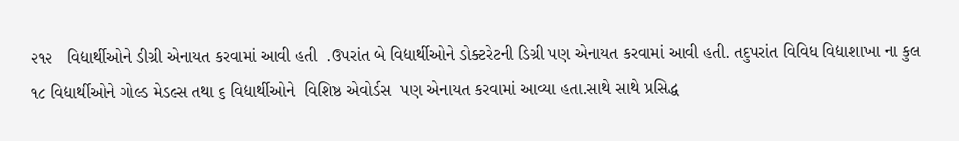૨૧૨   વિદ્યાર્થીઓને ડીગ્રી એનાયત કરવામાં આવી હતી  .ઉપરાંત બે વિદ્યાર્થીઓને ડોક્ટરેટની ડિગ્રી પણ એનાયત કરવામાં આવી હતી. તદુપરાંત વિવિધ વિદ્યાશાખા ના કુલ ૧૮ વિદ્યાર્થીઓને ગોલ્ડ મેડલ્સ તથા ૬ વિદ્યાર્થીઓને  વિશિષ્ઠ એવોર્ડસ  પણ એનાયત કરવામાં આવ્યા હતા.સાથે સાથે પ્રસિદ્ધ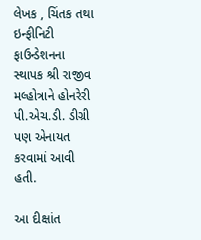લેખક , ચિંતક તથા ઇન્ફીનિટી ફાઉન્ડેશનના સ્થાપક શ્રી રાજીવ મલ્હોત્રાને હોનરેરી પી.એચ.ડી. ડીગ્રી પણ એનાયત કરવામાં આવી હતી.

આ દીક્ષાંત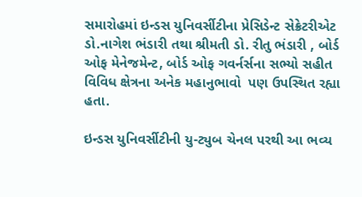સમારોહમાં ઇન્ડસ યુનિવર્સીટીના પ્રેસિડેન્ટ સેક્રેટરીએટ ડો.નાગેશ ભંડારી તથા શ્રીમતી ડો. રીતુ ભંડારી , બોર્ડ ઓફ મેનેજમેન્ટ, બોર્ડ ઓફ ગવર્નર્સના સભ્યો સહીત વિવિધ ક્ષેત્રના અનેક મહાનુભાવો  પણ ઉપસ્થિત રહ્યા હતા.

ઇન્ડસ યુનિવર્સીટીની યુ-ટ્યુબ ચેનલ પરથી આ ભવ્ય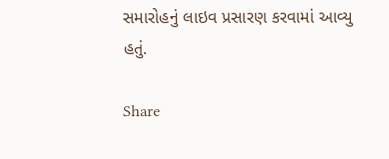સમારોહનું લાઇવ પ્રસારણ કરવામાં આવ્યુ હતું.

Share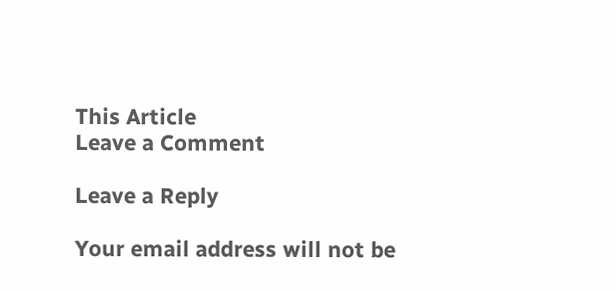This Article
Leave a Comment

Leave a Reply

Your email address will not be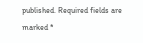published. Required fields are marked *